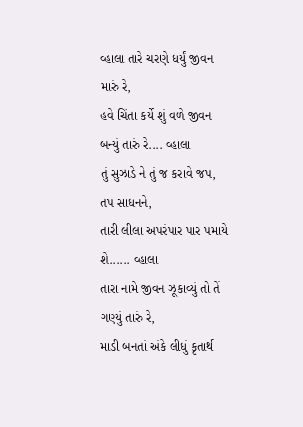વ્હાલા તારે ચરણે ધર્યું જીવન મારું રે,
હવે ચિંતા કર્યે શું વળે જીવન બન્યું તારું રે.... વ્હાલા
તું સુઝાડે ને તું જ કરાવે જપ, તપ સાધનને,
તારી લીલા અપરંપાર પાર પમાયે શે...... વ્હાલા
તારા નામે જીવન ઝૂકાવ્યું તો તેં ગણ્યું તારું રે,
માડી બનતાં અંકે લીધું કૃતાર્થ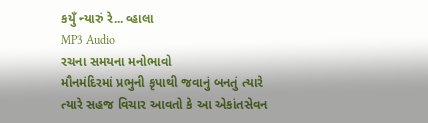કયુઁ ન્યારું રે... વ્હાલા
MP3 Audio
રચના સમયના મનોભાવો
મૌનમંદિરમાં પ્રભુની કૃપાથી જવાનું બનતું ત્યારે ત્યારે સહજ વિચાર આવતો કે આ એકાંતસેવન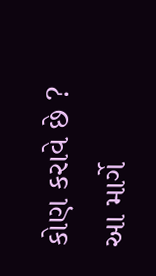કોણ કરાવે છે ? આ માર્ગે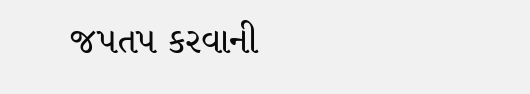જપતપ કરવાની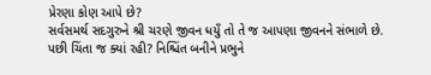પ્રેરણા કોણ આપે છે?
સર્વસમર્થ સદગુરુને શ્રી ચરણે જીવન ધયુઁ તો તે જ આપણા જીવનને સંભાળે છે. પછી ચિંતા જ ક્યાં રહી? નિશ્ચિંત બનીને પ્રભુને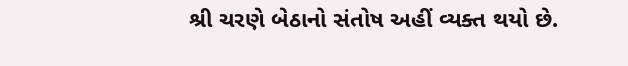શ્રી ચરણે બેઠાનો સંતોષ અહીં વ્યક્ત થયો છે.